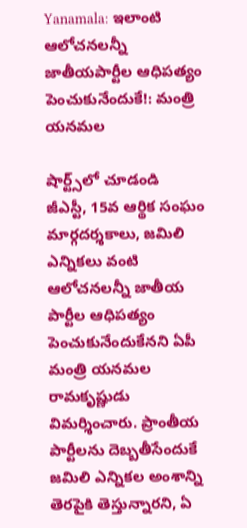Yanamala: ఇలాంటి ఆలోచనలన్నీ జాతీయపార్టీల ఆధిపత్యం పెంచుకునేందుకే!: మంత్రి యనమల

షార్ట్స్‌లో చూడండి
జీఎస్టీ, 15వ ఆర్థిక సంఘం మార్గదర్శకాలు, జమిలి ఎన్నికలు వంటి ఆలోచనలన్నీ జాతీయ పార్టీల ఆధిపత్యం పెంచుకునేందుకేనని ఏపీ మంత్రి యనమల రామకృష్ణుడు విమర్శించారు. ప్రాంతీయ పార్టీలను దెబ్బతీసేందుకే జమిలి ఎన్నికల అంశాన్ని తెరపైకి తెస్తున్నారని, ఏ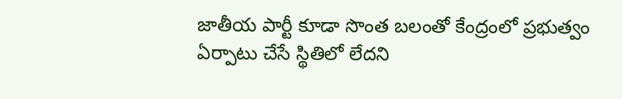జాతీయ పార్టీ కూడా సొంత బలంతో కేంద్రంలో ప్రభుత్వం ఏర్పాటు చేసే స్థితిలో లేదని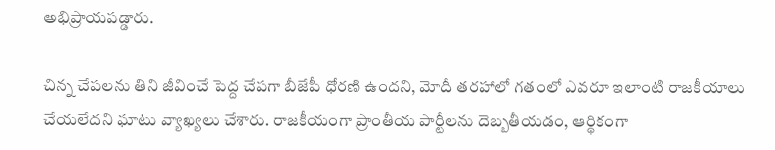అభిప్రాయపడ్డారు.

చిన్న చేపలను తిని జీవించే పెద్ద చేపగా బీజేపీ ధోరణి ఉందని, మోదీ తరహాలో గతంలో ఎవరూ ఇలాంటి రాజకీయాలు చేయలేదని ఘాటు వ్యాఖ్యలు చేశారు. రాజకీయంగా ప్రాంతీయ పార్టీలను దెబ్బతీయడం, ఆర్థికంగా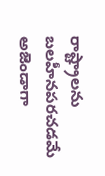రాష్ట్రాలను బలహీనపరచడమే అజెండాగా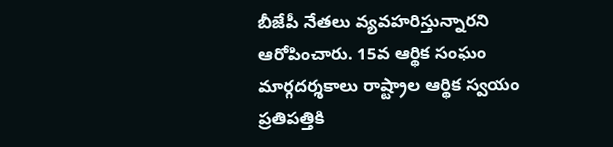బీజేపీ నేతలు వ్యవహరిస్తున్నారని ఆరోపించారు. 15వ ఆర్థిక సంఘం మార్గదర్శకాలు రాష్ట్రాల ఆర్థిక స్వయం ప్రతిపత్తికి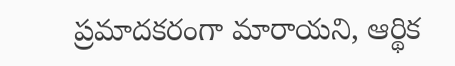ప్రమాదకరంగా మారాయని, ఆర్థిక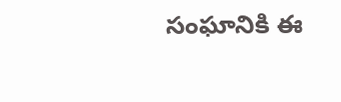సంఘానికి ఈ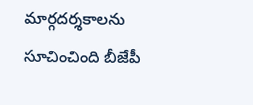మార్గదర్శకాలను సూచించింది బీజేపీ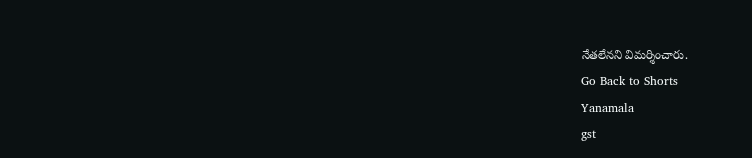నేతలేనని విమర్శించారు.
Go Back to Shorts
Yanamala
gst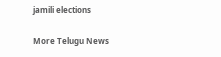jamili elections

More Telugu News